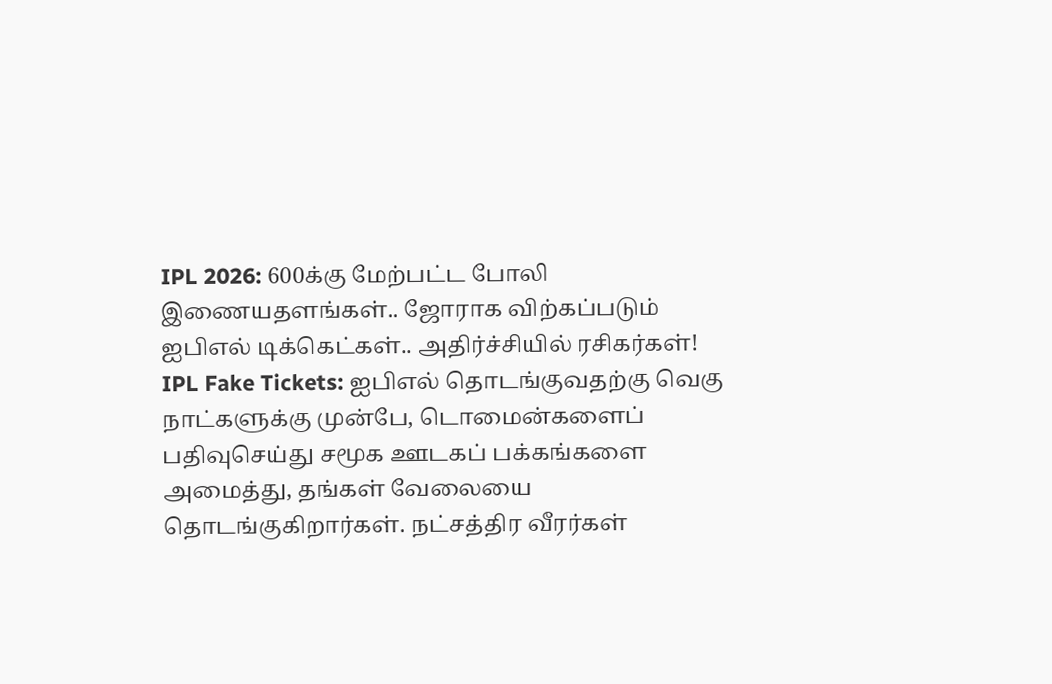IPL 2026: 600க்கு மேற்பட்ட போலி இணையதளங்கள்.. ஜோராக விற்கப்படும் ஐபிஎல் டிக்கெட்கள்.. அதிர்ச்சியில் ரசிகர்கள்!
IPL Fake Tickets: ஐபிஎல் தொடங்குவதற்கு வெகு நாட்களுக்கு முன்பே, டொமைன்களைப் பதிவுசெய்து சமூக ஊடகப் பக்கங்களை அமைத்து, தங்கள் வேலையை தொடங்குகிறார்கள். நட்சத்திர வீரர்கள்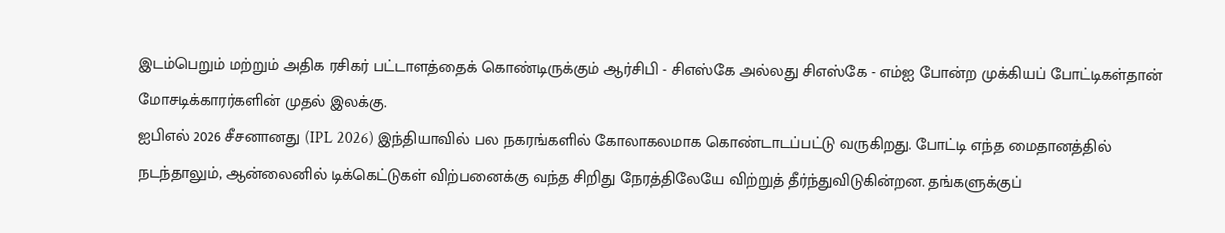இடம்பெறும் மற்றும் அதிக ரசிகர் பட்டாளத்தைக் கொண்டிருக்கும் ஆர்சிபி - சிஎஸ்கே அல்லது சிஎஸ்கே - எம்ஐ போன்ற முக்கியப் போட்டிகள்தான் மோசடிக்காரர்களின் முதல் இலக்கு.
ஐபிஎல் 2026 சீசனானது (IPL 2026) இந்தியாவில் பல நகரங்களில் கோலாகலமாக கொண்டாடப்பட்டு வருகிறது. போட்டி எந்த மைதானத்தில் நடந்தாலும், ஆன்லைனில் டிக்கெட்டுகள் விற்பனைக்கு வந்த சிறிது நேரத்திலேயே விற்றுத் தீர்ந்துவிடுகின்றன. தங்களுக்குப்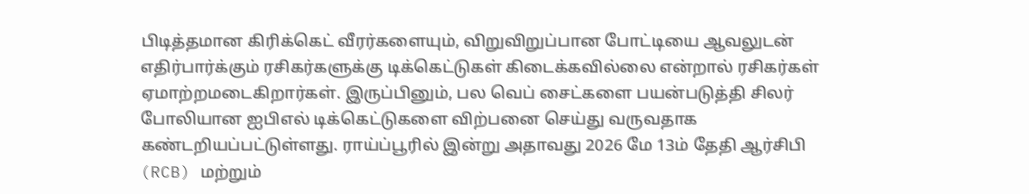பிடித்தமான கிரிக்கெட் வீரர்களையும், விறுவிறுப்பான போட்டியை ஆவலுடன் எதிர்பார்க்கும் ரசிகர்களுக்கு டிக்கெட்டுகள் கிடைக்கவில்லை என்றால் ரசிகர்கள் ஏமாற்றமடைகிறார்கள். இருப்பினும், பல வெப் சைட்களை பயன்படுத்தி சிலர் போலியான ஐபிஎல் டிக்கெட்டுகளை விற்பனை செய்து வருவதாக கண்டறியப்பட்டுள்ளது. ராய்ப்பூரில் இன்று அதாவது 2026 மே 13ம் தேதி ஆர்சிபி (RCB) மற்றும்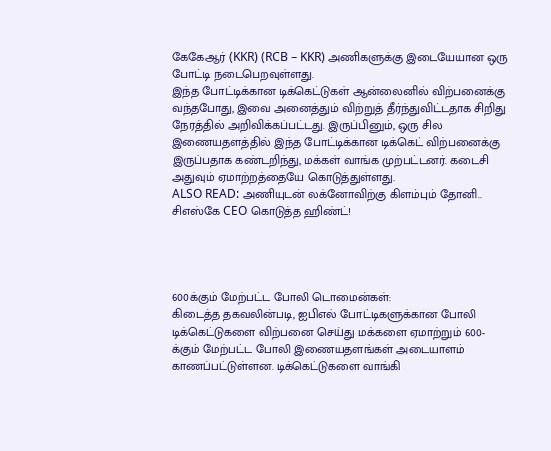கேகேஆர் (KKR) (RCB – KKR) அணிகளுக்கு இடையேயான ஒரு போட்டி நடைபெறவுள்ளது.
இந்த போட்டிக்கான டிக்கெட்டுகள் ஆன்லைனில் விற்பனைக்கு வந்தபோது, இவை அனைத்தும் விற்றுத் தீர்ந்துவிட்டதாக சிறிது நேரத்தில் அறிவிக்கப்பட்டது. இருப்பினும், ஒரு சில இணையதளத்தில் இந்த போட்டிக்கான டிக்கெட் விற்பனைக்கு இருப்பதாக கண்டறிந்து, மக்கள் வாங்க முற்பட்டனர். கடைசி அதுவும் ஏமாற்றத்தையே கொடுத்துள்ளது.
ALSO READ: அணியுடன் லக்னோவிற்கு கிளம்பும் தோனி.. சிஎஸ்கே CEO கொடுத்த ஹிண்ட்!




600க்கும் மேற்பட்ட போலி டொமைன்கள்:
கிடைத்த தகவலின்படி, ஐபிஎல் போட்டிகளுக்கான போலி டிக்கெட்டுகளை விற்பனை செய்து மக்களை ஏமாற்றும் 600-க்கும் மேற்பட்ட போலி இணையதளங்கள் அடையாளம் காணப்பட்டுள்ளன. டிக்கெட்டுகளை வாங்கி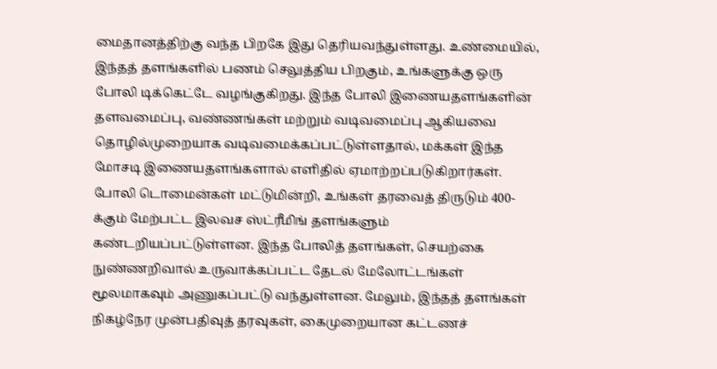மைதானத்திற்கு வந்த பிறகே இது தெரியவந்துள்ளது. உண்மையில், இந்தத் தளங்களில் பணம் செலுத்திய பிறகும், உங்களுக்கு ஒரு போலி டிக்கெட்டே வழங்குகிறது. இந்த போலி இணையதளங்களின் தளவமைப்பு, வண்ணங்கள் மற்றும் வடிவமைப்பு ஆகியவை தொழில்முறையாக வடிவமைக்கப்பட்டுள்ளதால், மக்கள் இந்த மோசடி இணையதளங்களால் எளிதில் ஏமாற்றப்படுகிறார்கள்.
போலி டொமைன்கள் மட்டுமின்றி, உங்கள் தரவைத் திருடும் 400-க்கும் மேற்பட்ட இலவச ஸ்ட்ரீமிங் தளங்களும் கண்டறியப்பட்டுள்ளன. இந்த போலித் தளங்கள், செயற்கை நுண்ணறிவால் உருவாக்கப்பட்ட தேடல் மேலோட்டங்கள் மூலமாகவும் அணுகப்பட்டு வந்துள்ளன. மேலும், இந்தத் தளங்கள் நிகழ்நேர முன்பதிவுத் தரவுகள், கைமுறையான கட்டணச்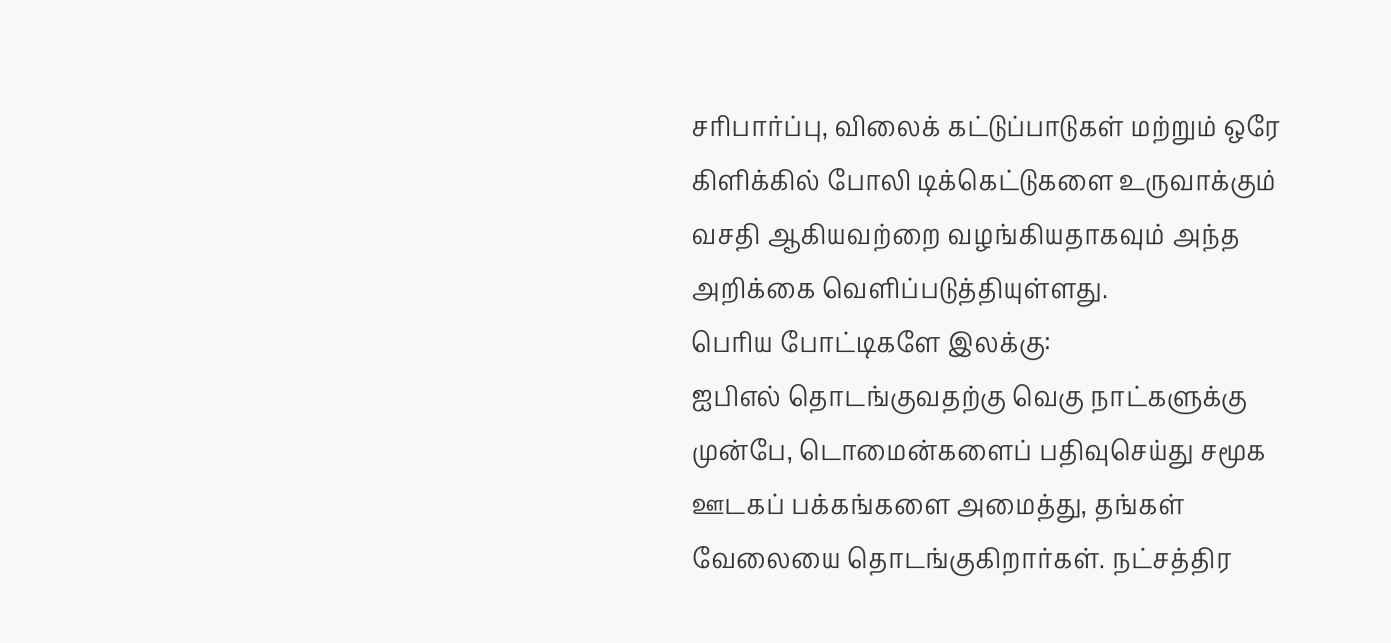சரிபார்ப்பு, விலைக் கட்டுப்பாடுகள் மற்றும் ஒரே கிளிக்கில் போலி டிக்கெட்டுகளை உருவாக்கும் வசதி ஆகியவற்றை வழங்கியதாகவும் அந்த அறிக்கை வெளிப்படுத்தியுள்ளது.
பெரிய போட்டிகளே இலக்கு:
ஐபிஎல் தொடங்குவதற்கு வெகு நாட்களுக்கு முன்பே, டொமைன்களைப் பதிவுசெய்து சமூக ஊடகப் பக்கங்களை அமைத்து, தங்கள் வேலையை தொடங்குகிறார்கள். நட்சத்திர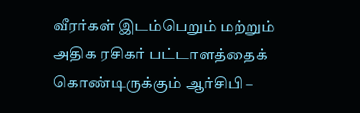வீரர்கள் இடம்பெறும் மற்றும் அதிக ரசிகர் பட்டாளத்தைக் கொண்டிருக்கும் ஆர்சிபி –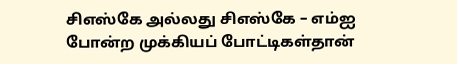சிஎஸ்கே அல்லது சிஎஸ்கே – எம்ஐ போன்ற முக்கியப் போட்டிகள்தான்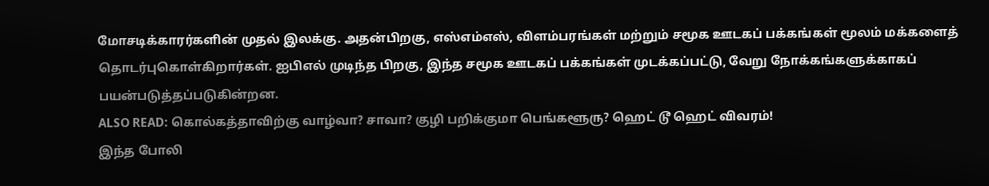மோசடிக்காரர்களின் முதல் இலக்கு. அதன்பிறகு, எஸ்எம்எஸ், விளம்பரங்கள் மற்றும் சமூக ஊடகப் பக்கங்கள் மூலம் மக்களைத் தொடர்புகொள்கிறார்கள். ஐபிஎல் முடிந்த பிறகு, இந்த சமூக ஊடகப் பக்கங்கள் முடக்கப்பட்டு, வேறு நோக்கங்களுக்காகப் பயன்படுத்தப்படுகின்றன.
ALSO READ: கொல்கத்தாவிற்கு வாழ்வா? சாவா? குழி பறிக்குமா பெங்களூரு? ஹெட் டூ ஹெட் விவரம்!
இந்த போலி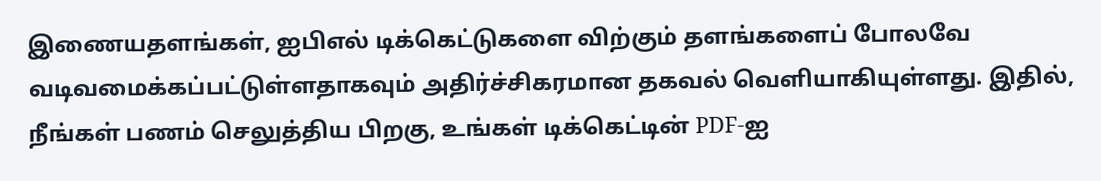இணையதளங்கள், ஐபிஎல் டிக்கெட்டுகளை விற்கும் தளங்களைப் போலவே வடிவமைக்கப்பட்டுள்ளதாகவும் அதிர்ச்சிகரமான தகவல் வெளியாகியுள்ளது. இதில், நீங்கள் பணம் செலுத்திய பிறகு, உங்கள் டிக்கெட்டின் PDF-ஐ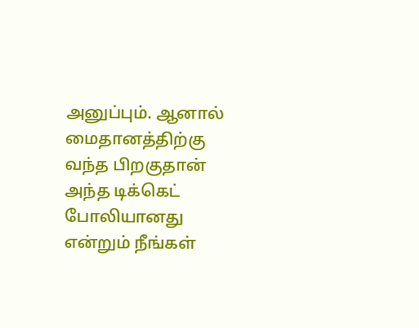அனுப்பும். ஆனால் மைதானத்திற்கு வந்த பிறகுதான் அந்த டிக்கெட் போலியானது என்றும் நீங்கள்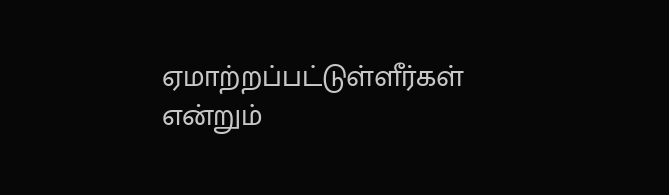ஏமாற்றப்பட்டுள்ளீர்கள் என்றும்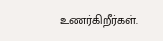உணர்கிறீர்கள்.